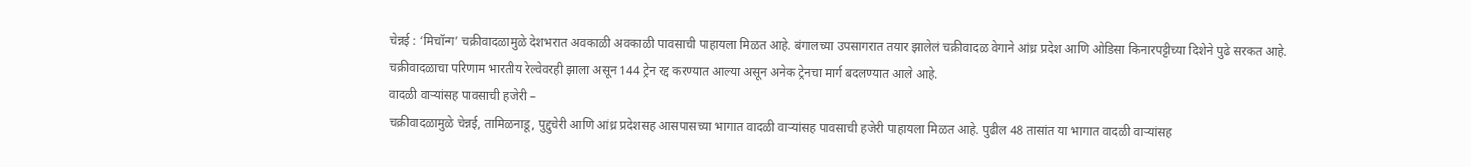चेन्नई : ‘मिचॉन्ग’ चक्रीवादळामुळे देशभरात अवकाळी अवकाळी पावसाची पाहायला मिळत आहे. बंगालच्या उपसागरात तयार झालेलं चक्रीवादळ वेगाने आंध्र प्रदेश आणि ओडिसा किनारपट्टीच्या दिशेने पुढे सरकत आहे. चक्रीवादळाचा परिणाम भारतीय रेल्वेवरही झाला असून 144 ट्रेन रद्द करण्यात आल्या असून अनेक ट्रेनचा मार्ग बदलण्यात आले आहे.
वादळी वाऱ्यांसह पावसाची हजेरी –
चक्रीवादळामुळे चेन्नई, तामिळनाडू, पुद्दुचेरी आणि आंध्र प्रदेशसह आसपासच्या भागात वादळी वाऱ्यांसह पावसाची हजेरी पाहायला मिळत आहे. पुढील 48 तासांत या भागात वादळी वाऱ्यांसह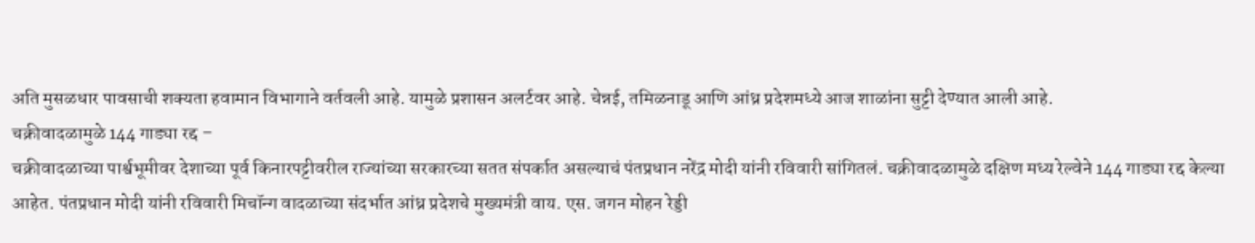अति मुसळधार पावसाची शक्यता हवामान विभागाने वर्तवली आहे. यामुळे प्रशासन अलर्टवर आहे. चेन्नई, तमिळनाडू आणि आंध्र प्रदेशमध्ये आज शाळांना सुट्टी देण्यात आली आहे.
चक्रीवादळामुळे 144 गाड्या रद्द –
चक्रीवादळाच्या पार्श्वभूमीवर देशाच्या पूर्व किनारपट्टीवरील राज्यांच्या सरकारच्या सतत संपर्कात असल्याचं पंतप्रधान नरेंद्र मोदी यांनी रविवारी सांगितलं. चक्रीवादळामुळे दक्षिण मध्य रेल्वेने 144 गाड्या रद्द केल्या आहेत. पंतप्रधान मोदी यांनी रविवारी मिचॉन्ग वादळाच्या संदर्भात आंध्र प्रदेशचे मुख्यमंत्री वाय. एस. जगन मोहन रेड्डी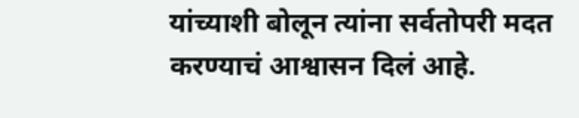यांच्याशी बोलून त्यांना सर्वतोपरी मदत करण्याचं आश्वासन दिलं आहे.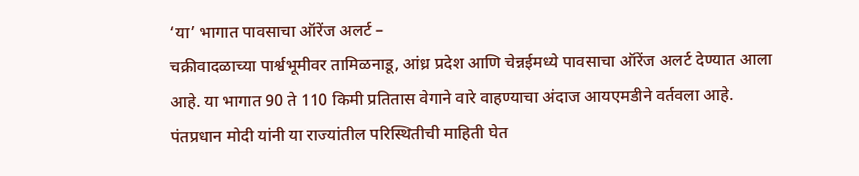‘या’ भागात पावसाचा ऑरेंज अलर्ट –
चक्रीवादळाच्या पार्श्वभूमीवर तामिळनाडू, आंध्र प्रदेश आणि चेन्नईमध्ये पावसाचा ऑरेंज अलर्ट देण्यात आला आहे. या भागात 90 ते 110 किमी प्रतितास वेगाने वारे वाहण्याचा अंदाज आयएमडीने वर्तवला आहे. पंतप्रधान मोदी यांनी या राज्यांतील परिस्थितीची माहिती घेत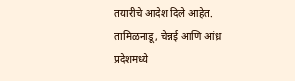तयारीचे आदेश दिले आहेत.
तामिळनाडू, चेन्नई आणि आंध्र प्रदेशमध्ये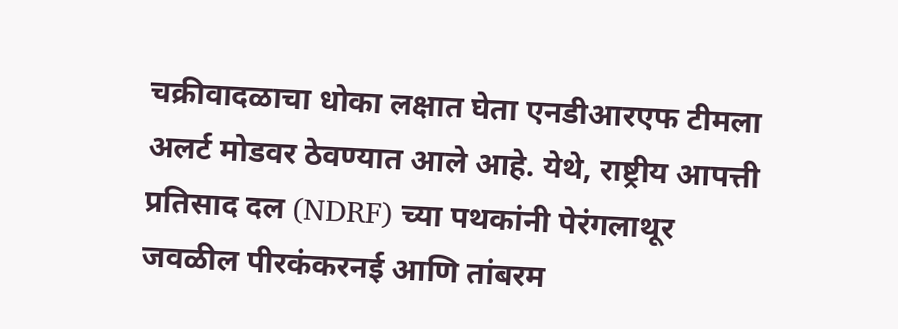चक्रीवादळाचा धोका लक्षात घेता एनडीआरएफ टीमला अलर्ट मोडवर ठेवण्यात आले आहे. येथे, राष्ट्रीय आपत्ती प्रतिसाद दल (NDRF) च्या पथकांनी पेरंगलाथूर जवळील पीरकंकरनई आणि तांबरम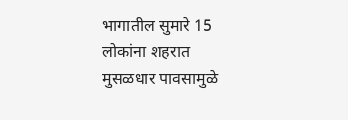भागातील सुमारे 15 लोकांना शहरात मुसळधार पावसामुळे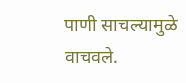पाणी साचल्यामुळे वाचवले.